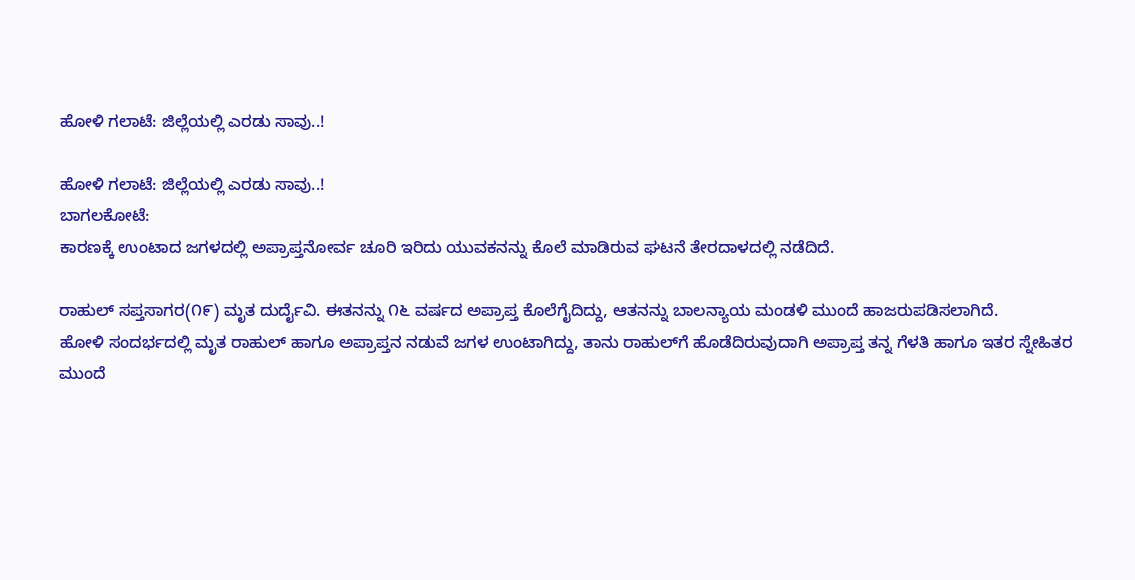ಹೋಳಿ ಗಲಾಟೆ: ಜಿಲ್ಲೆಯಲ್ಲಿ ಎರಡು ಸಾವು..!

ಹೋಳಿ ಗಲಾಟೆ: ಜಿಲ್ಲೆಯಲ್ಲಿ ಎರಡು ಸಾವು..!
ಬಾಗಲಕೋಟೆ:
ಕಾರಣಕ್ಕೆ ಉಂಟಾದ ಜಗಳದಲ್ಲಿ ಅಪ್ರಾಪ್ತನೋರ್ವ ಚೂರಿ ಇರಿದು ಯುವಕನನ್ನು ಕೊಲೆ ಮಾಡಿರುವ ಘಟನೆ ತೇರದಾಳದಲ್ಲಿ ನಡೆದಿದೆ.

ರಾಹುಲ್ ಸಪ್ತಸಾಗರ(೧೯) ಮೃತ ದುರ್ದೈವಿ. ಈತನನ್ನು ೧೬ ವರ್ಷದ ಅಪ್ರಾಪ್ತ ಕೊಲೆಗೈದಿದ್ದು, ಆತನನ್ನು ಬಾಲನ್ಯಾಯ ಮಂಡಳಿ ಮುಂದೆ ಹಾಜರುಪಡಿಸಲಾಗಿದೆ.
ಹೋಳಿ ಸಂದರ್ಭದಲ್ಲಿ ಮೃತ ರಾಹುಲ್ ಹಾಗೂ ಅಪ್ರಾಪ್ತನ ನಡುವೆ ಜಗಳ ಉಂಟಾಗಿದ್ದು, ತಾನು ರಾಹುಲ್‌ಗೆ ಹೊಡೆದಿರುವುದಾಗಿ ಅಪ್ರಾಪ್ತ ತನ್ನ ಗೆಳತಿ ಹಾಗೂ ಇತರ ಸ್ನೇಹಿತರ ಮುಂದೆ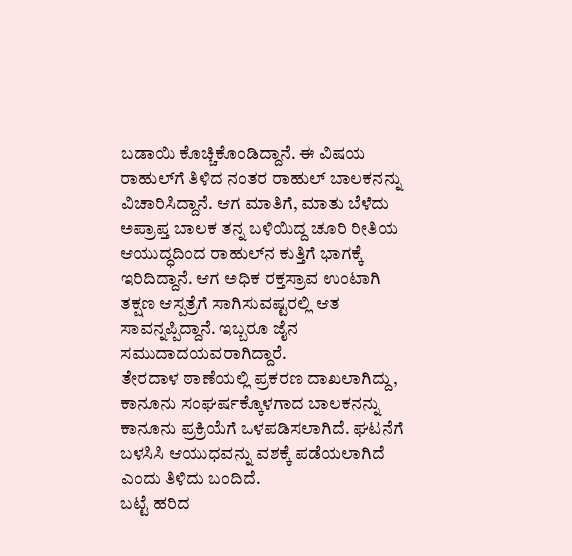ಬಡಾಯಿ ಕೊಚ್ಚಿಕೊಂಡಿದ್ದಾನೆ. ಈ ವಿಷಯ ರಾಹುಲ್‌ಗೆ ತಿಳಿದ ನಂತರ ರಾಹುಲ್ ಬಾಲಕನನ್ನು ವಿಚಾರಿಸಿದ್ದಾನೆ. ಆಗ ಮಾತಿಗೆ, ಮಾತು ಬೆಳೆದು ಅಪ್ರಾಪ್ತ ಬಾಲಕ ತನ್ನ ಬಳಿಯಿದ್ದ ಚೂರಿ ರೀತಿಯ ಆಯುದ್ಧದಿಂದ ರಾಹುಲ್‌ನ ಕುತ್ತಿಗೆ ಭಾಗಕ್ಕೆ ಇರಿದಿದ್ದಾನೆ. ಆಗ ಅಧಿಕ ರಕ್ತಸ್ರಾವ ಉಂಟಾಗಿ ತಕ್ಷಣ ಆಸ್ಪತ್ರೆಗೆ ಸಾಗಿಸುವಷ್ಟರಲ್ಲಿ ಆತ ಸಾವನ್ನಪ್ಪಿದ್ದಾನೆ. ಇಬ್ಬರೂ ಜೈನ ಸಮುದಾದಯವರಾಗಿದ್ದಾರೆ.
ತೇರದಾಳ ಠಾಣೆಯಲ್ಲಿ ಪ್ರಕರಣ ದಾಖಲಾಗಿದ್ದು, ಕಾನೂನು ಸಂಘರ್ಷಕ್ಕೊಳಗಾದ ಬಾಲಕನನ್ನು ಕಾನೂನು ಪ್ರಕ್ರಿಯೆಗೆ ಒಳಪಡಿಸಲಾಗಿದೆ. ಘಟನೆಗೆ ಬಳಸಿಸಿ ಆಯುಧವನ್ನು ವಶಕ್ಕೆ ಪಡೆಯಲಾಗಿದೆ ಎಂದು ತಿಳಿದು ಬಂದಿದೆ.
ಬಟ್ಟೆ ಹರಿದ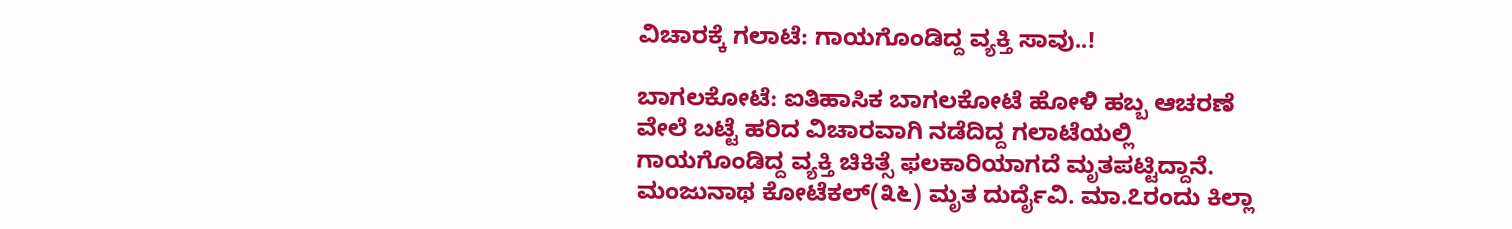ವಿಚಾರಕ್ಕೆ ಗಲಾಟೆ: ಗಾಯಗೊಂಡಿದ್ದ ವ್ಯಕ್ತಿ ಸಾವು..!

ಬಾಗಲಕೋಟೆ: ಐತಿಹಾಸಿಕ ಬಾಗಲಕೋಟೆ ಹೋಳಿ ಹಬ್ಬ ಆಚರಣೆ ವೇಲೆ ಬಟ್ಟೆ ಹರಿದ ವಿಚಾರವಾಗಿ ನಡೆದಿದ್ದ ಗಲಾಟೆಯಲ್ಲಿ ಗಾಯಗೊಂಡಿದ್ದ ವ್ಯಕ್ತಿ ಚಿಕಿತ್ಸೆ ಫಲಕಾರಿಯಾಗದೆ ಮೃತಪಟ್ಟಿದ್ದಾನೆ.
ಮಂಜುನಾಥ ಕೋಟೆಕಲ್(೩೬) ಮೃತ ದುರ್ದೈವಿ. ಮಾ.೭ರಂದು ಕಿಲ್ಲಾ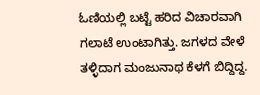ಓಣಿಯಲ್ಲಿ ಬಟ್ಟೆ ಹರಿದ ವಿಚಾರವಾಗಿ ಗಲಾಟೆ ಉಂಟಾಗಿತ್ತು. ಜಗಳದ ವೇಳೆ ತಳ್ಳಿದಾಗ ಮಂಜುನಾಥ ಕೆಳಗೆ ಬಿದ್ದಿದ್ದ.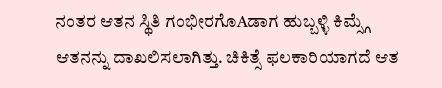ನಂತರ ಆತನ ಸ್ಥಿತಿ ಗಂಭೀರಗೊAಡಾಗ ಹುಬ್ಬಳ್ಳಿ ಕಿಮ್ಸ್ಗೆ ಆತನನ್ನು ದಾಖಲಿಸಲಾಗಿತ್ತು. ಚಿಕಿತ್ಸೆ ಫಲಕಾರಿಯಾಗದೆ ಆತ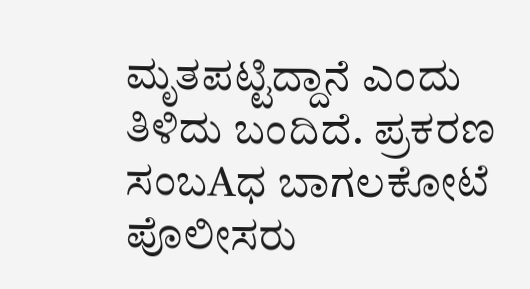ಮೃತಪಟ್ಟಿದ್ದಾನೆ ಎಂದು ತಿಳಿದು ಬಂದಿದೆ. ಪ್ರಕರಣ ಸಂಬAಧ ಬಾಗಲಕೋಟೆ ಪೊಲೀಸರು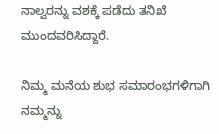ನಾಲ್ವರನ್ನು ವಶಕ್ಕೆ ಪಡೆದು ತನಿಖೆ ಮುಂದವರಿಸಿದ್ದಾರೆ.

ನಿಮ್ಮ ಮನೆಯ ಶುಭ ಸಮಾರಂಭಗಳಿಗಾಗಿ ನಮ್ಮನ್ನು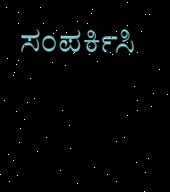ಸಂಪರ್ಕಿಸಿ